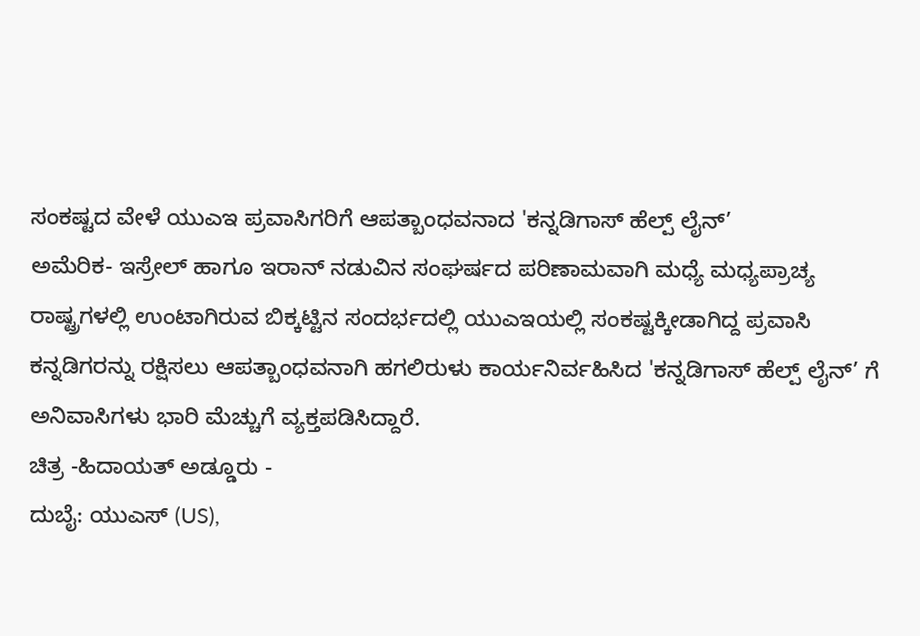ಸಂಕಷ್ಟದ ವೇಳೆ ಯುಎಇ ಪ್ರವಾಸಿಗರಿಗೆ ಆಪತ್ಬಾಂಧವನಾದ 'ಕನ್ನಡಿಗಾಸ್ ಹೆಲ್ಪ್ ಲೈನ್’
ಅಮೆರಿಕ- ಇಸ್ರೇಲ್ ಹಾಗೂ ಇರಾನ್ ನಡುವಿನ ಸಂಘರ್ಷದ ಪರಿಣಾಮವಾಗಿ ಮಧ್ಯೆ ಮಧ್ಯಪ್ರಾಚ್ಯ ರಾಷ್ಟ್ರಗಳಲ್ಲಿ ಉಂಟಾಗಿರುವ ಬಿಕ್ಕಟ್ಟಿನ ಸಂದರ್ಭದಲ್ಲಿ ಯುಎಇಯಲ್ಲಿ ಸಂಕಷ್ಟಕ್ಕೀಡಾಗಿದ್ದ ಪ್ರವಾಸಿ ಕನ್ನಡಿಗರನ್ನು ರಕ್ಷಿಸಲು ಆಪತ್ಬಾಂಧವನಾಗಿ ಹಗಲಿರುಳು ಕಾರ್ಯನಿರ್ವಹಿಸಿದ 'ಕನ್ನಡಿಗಾಸ್ ಹೆಲ್ಪ್ ಲೈನ್’ ಗೆ ಅನಿವಾಸಿಗಳು ಭಾರಿ ಮೆಚ್ಚುಗೆ ವ್ಯಕ್ತಪಡಿಸಿದ್ದಾರೆ.
ಚಿತ್ರ -ಹಿದಾಯತ್ ಅಡ್ಡೂರು -
ದುಬೈ: ಯುಎಸ್ (US),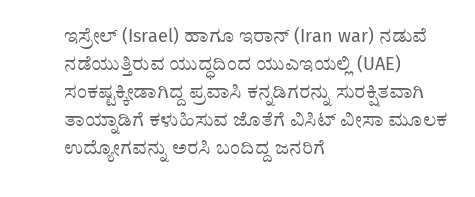ಇಸ್ರೇಲ್ (Israel) ಹಾಗೂ ಇರಾನ್ (Iran war) ನಡುವೆ ನಡೆಯುತ್ತಿರುವ ಯುದ್ಧದಿಂದ ಯುಎಇಯಲ್ಲಿ (UAE) ಸಂಕಷ್ಟಕ್ಕೀಡಾಗಿದ್ದ ಪ್ರವಾಸಿ ಕನ್ನಡಿಗರನ್ನು ಸುರಕ್ಷಿತವಾಗಿ ತಾಯ್ನಾಡಿಗೆ ಕಳುಹಿಸುವ ಜೊತೆಗೆ ವಿಸಿಟ್ ವೀಸಾ ಮೂಲಕ ಉದ್ಯೋಗವನ್ನು ಅರಸಿ ಬಂದಿದ್ದ ಜನರಿಗೆ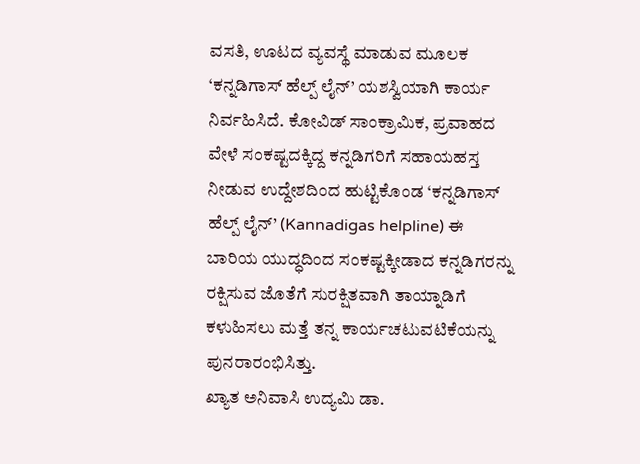ವಸತಿ, ಊಟದ ವ್ಯವಸ್ಥೆ ಮಾಡುವ ಮೂಲಕ ‘ಕನ್ನಡಿಗಾಸ್ ಹೆಲ್ಪ್ ಲೈನ್’ ಯಶಸ್ವಿಯಾಗಿ ಕಾರ್ಯ ನಿರ್ವಹಿಸಿದೆ. ಕೋವಿಡ್ ಸಾಂಕ್ರಾಮಿಕ, ಪ್ರವಾಹದ ವೇಳೆ ಸಂಕಷ್ಟದಕ್ಕಿದ್ದ ಕನ್ನಡಿಗರಿಗೆ ಸಹಾಯಹಸ್ತ ನೀಡುವ ಉದ್ದೇಶದಿಂದ ಹುಟ್ಟಿಕೊಂಡ ‘ಕನ್ನಡಿಗಾಸ್ ಹೆಲ್ಪ್ ಲೈನ್’ (Kannadigas helpline) ಈ ಬಾರಿಯ ಯುದ್ಧದಿಂದ ಸಂಕಷ್ಟಕ್ಕೀಡಾದ ಕನ್ನಡಿಗರನ್ನು ರಕ್ಷಿಸುವ ಜೊತೆಗೆ ಸುರಕ್ಷಿತವಾಗಿ ತಾಯ್ನಾಡಿಗೆ ಕಳುಹಿಸಲು ಮತ್ತೆ ತನ್ನ ಕಾರ್ಯಚಟುವಟಿಕೆಯನ್ನು ಪುನರಾರಂಭಿಸಿತ್ತು.
ಖ್ಯಾತ ಅನಿವಾಸಿ ಉದ್ಯಮಿ ಡಾ.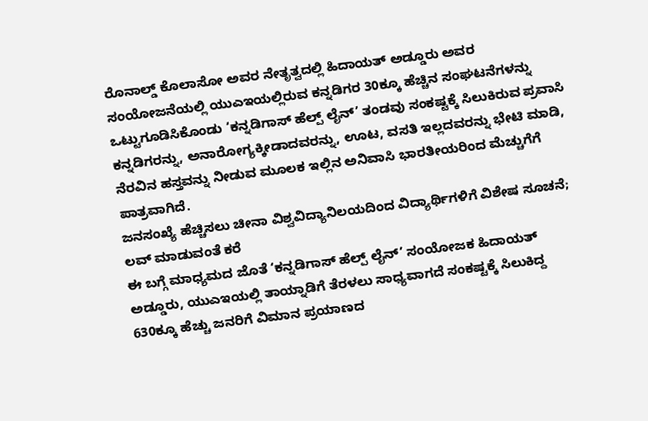ರೊನಾಲ್ಡ್ ಕೊಲಾಸೋ ಅವರ ನೇತೃತ್ವದಲ್ಲಿ ಹಿದಾಯತ್ ಅಡ್ಡೂರು ಅವರ ಸಂಯೋಜನೆಯಲ್ಲಿ ಯುಎಇಯಲ್ಲಿರುವ ಕನ್ನಡಿಗರ 30ಕ್ಕೂ ಹೆಚ್ಚಿನ ಸಂಘಟನೆಗಳನ್ನು ಒಟ್ಟುಗೂಡಿಸಿಕೊಂಡು ‘ಕನ್ನಡಿಗಾಸ್ ಹೆಲ್ಪ್ ಲೈನ್’ ತಂಡವು ಸಂಕಷ್ಟಕ್ಕೆ ಸಿಲುಕಿರುವ ಪ್ರವಾಸಿ ಕನ್ನಡಿಗರನ್ನು, ಅನಾರೋಗ್ಯಕ್ಕೀಡಾದವರನ್ನು, ಊಟ, ವಸತಿ ಇಲ್ಲದವರನ್ನು ಭೇಟಿ ಮಾಡಿ, ನೆರವಿನ ಹಸ್ತವನ್ನು ನೀಡುವ ಮೂಲಕ ಇಲ್ಲಿನ ಅನಿವಾಸಿ ಭಾರತೀಯರಿಂದ ಮೆಚ್ಚುಗೆಗೆ ಪಾತ್ರವಾಗಿದೆ.
ಜನಸಂಖ್ಯೆ ಹೆಚ್ಚಿಸಲು ಚೀನಾ ವಿಶ್ವವಿದ್ಯಾನಿಲಯದಿಂದ ವಿದ್ಯಾರ್ಥಿಗಳಿಗೆ ವಿಶೇಷ ಸೂಚನೆ; ಲವ್ ಮಾಡುವಂತೆ ಕರೆ
ಈ ಬಗ್ಗೆ ಮಾಧ್ಯಮದ ಜೊತೆ ‘ಕನ್ನಡಿಗಾಸ್ ಹೆಲ್ಪ್ ಲೈನ್’ ಸಂಯೋಜಕ ಹಿದಾಯತ್ ಅಡ್ಡೂರು, ಯುಎಇಯಲ್ಲಿ ತಾಯ್ನಾಡಿಗೆ ತೆರಳಲು ಸಾಧ್ಯವಾಗದೆ ಸಂಕಷ್ಟಕ್ಕೆ ಸಿಲುಕಿದ್ದ 630ಕ್ಕೂ ಹೆಚ್ಚು ಜನರಿಗೆ ವಿಮಾನ ಪ್ರಯಾಣದ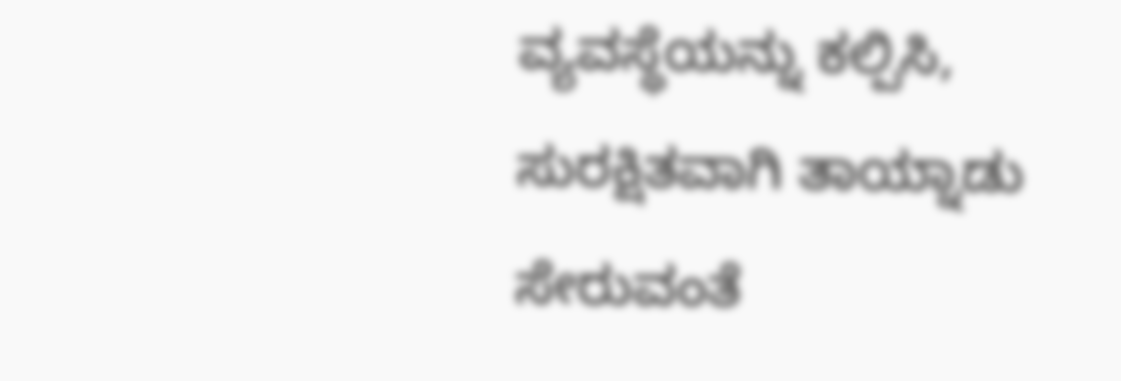ವ್ಯವಸ್ಥೆಯನ್ನು ಕಲ್ಪಿಸಿ, ಸುರಕ್ಷಿತವಾಗಿ ತಾಯ್ನಾಡು ಸೇರುವಂತೆ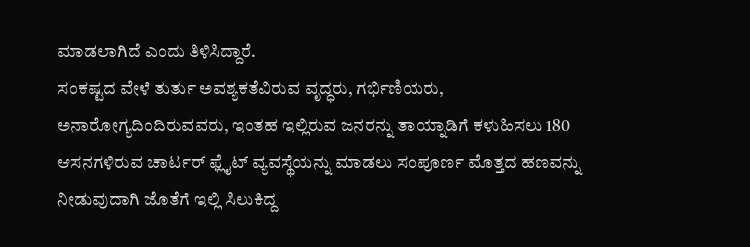ಮಾಡಲಾಗಿದೆ ಎಂದು ತಿಳಿಸಿದ್ದಾರೆ.
ಸಂಕಷ್ಟದ ವೇಳೆ ತುರ್ತು ಅವಶ್ಯಕತೆವಿರುವ ವೃದ್ಧರು, ಗರ್ಭಿಣಿಯರು, ಅನಾರೋಗ್ಯದಿಂದಿರುವವರು, ಇಂತಹ ಇಲ್ಲಿರುವ ಜನರನ್ನು ತಾಯ್ನಾಡಿಗೆ ಕಳುಹಿಸಲು 180 ಆಸನಗಳಿರುವ ಚಾರ್ಟರ್ ಫ್ಲೈಟ್ ವ್ಯವಸ್ಥೆಯನ್ನು ಮಾಡಲು ಸಂಪೂರ್ಣ ಮೊತ್ತದ ಹಣವನ್ನು ನೀಡುವುದಾಗಿ ಜೊತೆಗೆ ಇಲ್ಲಿ ಸಿಲುಕಿದ್ದ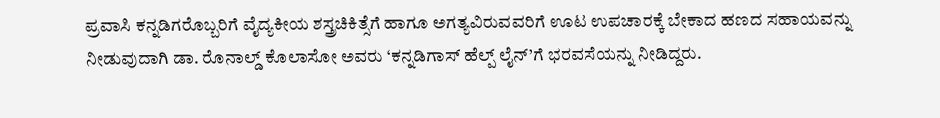ಪ್ರವಾಸಿ ಕನ್ನಡಿಗರೊಬ್ಬರಿಗೆ ವೈದ್ಯಕೀಯ ಶಸ್ತ್ರಚಿಕಿತ್ಸೆಗೆ ಹಾಗೂ ಅಗತ್ಯವಿರುವವರಿಗೆ ಊಟ ಉಪಚಾರಕ್ಕೆ ಬೇಕಾದ ಹಣದ ಸಹಾಯವನ್ನು ನೀಡುವುದಾಗಿ ಡಾ. ರೊನಾಲ್ಡ್ ಕೊಲಾಸೋ ಅವರು ‘ಕನ್ನಡಿಗಾಸ್ ಹೆಲ್ಪ್ ಲೈನ್’ಗೆ ಭರವಸೆಯನ್ನು ನೀಡಿದ್ದರು.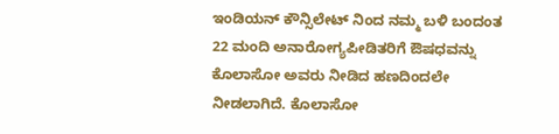ಇಂಡಿಯನ್ ಕೌನ್ಸಿಲೇಟ್ ನಿಂದ ನಮ್ಮ ಬಳಿ ಬಂದಂತ 22 ಮಂದಿ ಅನಾರೋಗ್ಯಪೀಡಿತರಿಗೆ ಔಷಧವನ್ನು ಕೊಲಾಸೋ ಅವರು ನೀಡಿದ ಹಣದಿಂದಲೇ ನೀಡಲಾಗಿದೆ. ಕೊಲಾಸೋ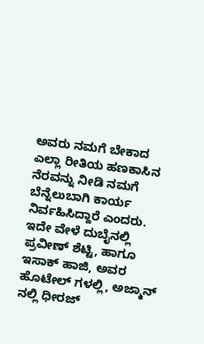ಅವರು ನಮಗೆ ಬೇಕಾದ ಎಲ್ಲಾ ರೀತಿಯ ಹಣಕಾಸಿನ ನೆರವನ್ನು ನೀಡಿ ನಮಗೆ ಬೆನ್ನೆಲುಬಾಗಿ ಕಾರ್ಯ ನಿರ್ವಹಿಸಿದ್ದಾರೆ ಎಂದರು.
ಇದೇ ವೇಳೆ ದುಬೈನಲ್ಲಿ ಪ್ರವೀಣ್ ಶೆಟ್ಟಿ, ಹಾಗೂ ಇಸಾಕ್ ಹಾಜಿ, ಅವರ ಹೊಟೇಲ್ ಗಳಲ್ಲಿ, ಅಜ್ಮಾನ್ ನಲ್ಲಿ ಧೀರಜ್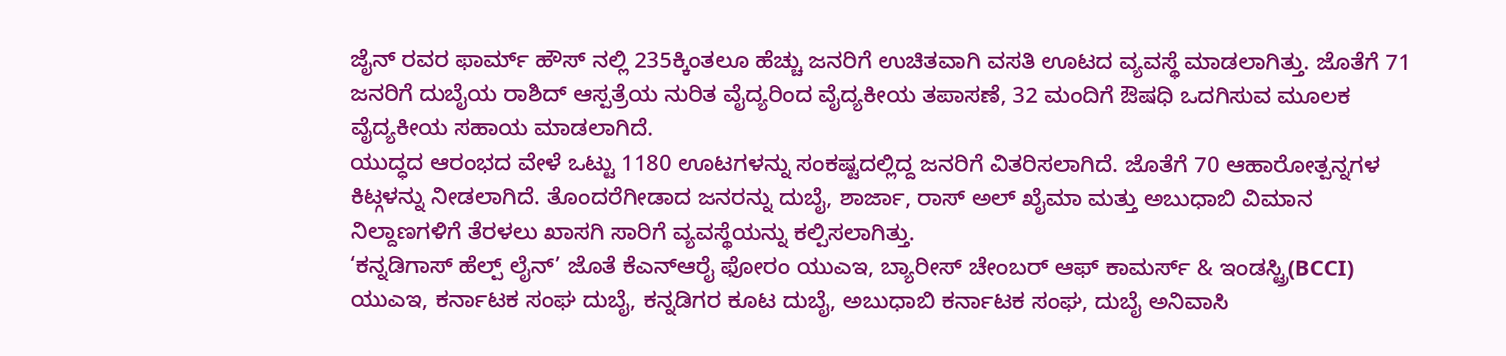ಜೈನ್ ರವರ ಫಾರ್ಮ್ ಹೌಸ್ ನಲ್ಲಿ 235ಕ್ಕಿಂತಲೂ ಹೆಚ್ಚು ಜನರಿಗೆ ಉಚಿತವಾಗಿ ವಸತಿ ಊಟದ ವ್ಯವಸ್ಥೆ ಮಾಡಲಾಗಿತ್ತು. ಜೊತೆಗೆ 71 ಜನರಿಗೆ ದುಬೈಯ ರಾಶಿದ್ ಆಸ್ಪತ್ರೆಯ ನುರಿತ ವೈದ್ಯರಿಂದ ವೈದ್ಯಕೀಯ ತಪಾಸಣೆ, 32 ಮಂದಿಗೆ ಔಷಧಿ ಒದಗಿಸುವ ಮೂಲಕ ವೈದ್ಯಕೀಯ ಸಹಾಯ ಮಾಡಲಾಗಿದೆ.
ಯುದ್ಧದ ಆರಂಭದ ವೇಳೆ ಒಟ್ಟು 1180 ಊಟಗಳನ್ನು ಸಂಕಷ್ಟದಲ್ಲಿದ್ದ ಜನರಿಗೆ ವಿತರಿಸಲಾಗಿದೆ. ಜೊತೆಗೆ 70 ಆಹಾರೋತ್ಪನ್ನಗಳ ಕಿಟ್ಗಳನ್ನು ನೀಡಲಾಗಿದೆ. ತೊಂದರೆಗೀಡಾದ ಜನರನ್ನು ದುಬೈ, ಶಾರ್ಜಾ, ರಾಸ್ ಅಲ್ ಖೈಮಾ ಮತ್ತು ಅಬುಧಾಬಿ ವಿಮಾನ ನಿಲ್ದಾಣಗಳಿಗೆ ತೆರಳಲು ಖಾಸಗಿ ಸಾರಿಗೆ ವ್ಯವಸ್ಥೆಯನ್ನು ಕಲ್ಪಿಸಲಾಗಿತ್ತು.
‘ಕನ್ನಡಿಗಾಸ್ ಹೆಲ್ಪ್ ಲೈನ್’ ಜೊತೆ ಕೆಎನ್ಆರೈ ಫೋರಂ ಯುಎಇ, ಬ್ಯಾರೀಸ್ ಚೇಂಬರ್ ಆಫ್ ಕಾಮರ್ಸ್ & ಇಂಡಸ್ಟ್ರಿ(BCCI) ಯುಎಇ, ಕರ್ನಾಟಕ ಸಂಘ ದುಬೈ, ಕನ್ನಡಿಗರ ಕೂಟ ದುಬೈ, ಅಬುಧಾಬಿ ಕರ್ನಾಟಕ ಸಂಘ, ದುಬೈ ಅನಿವಾಸಿ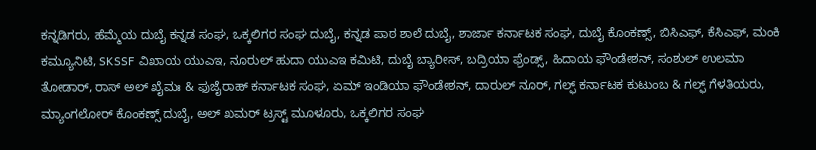ಕನ್ನಡಿಗರು, ಹೆಮ್ಮೆಯ ದುಬೈ ಕನ್ನಡ ಸಂಘ, ಒಕ್ಕಲಿಗರ ಸಂಘ ದುಬೈ, ಕನ್ನಡ ಪಾಠ ಶಾಲೆ ದುಬೈ, ಶಾರ್ಜಾ ಕರ್ನಾಟಕ ಸಂಘ, ದುಬೈ ಕೊಂಕಣ್ಸ್, ಬಿಸಿಎಫ್, ಕೆಸಿಎಫ್, ಮಂಕಿ ಕಮ್ಯೂನಿಟಿ, SKSSF ವಿಖಾಯ ಯುಎಇ, ನೂರುಲ್ ಹುದಾ ಯುಎಇ ಕಮಿಟಿ, ದುಬೈ ಬ್ಯಾರೀಸ್, ಬದ್ರಿಯಾ ಫ್ರೆಂಡ್ಸ್, ಹಿದಾಯ ಫೌಂಡೇಶನ್, ಸಂಶುಲ್ ಉಲಮಾ ತೋಡಾರ್, ರಾಸ್ ಅಲ್ ಖೈಮಃ & ಫುಜೈರಾಹ್ ಕರ್ನಾಟಕ ಸಂಘ, ಏಮ್ ಇಂಡಿಯಾ ಫೌಂಡೇಶನ್, ದಾರುಲ್ ನೂರ್, ಗಲ್ಫ್ ಕರ್ನಾಟಕ ಕುಟುಂಬ & ಗಲ್ಫ್ ಗೆಳತಿಯರು, ಮ್ಯಾಂಗಲೋರ್ ಕೊಂಕಣ್ಸ್ ದುಬೈ, ಅಲ್ ಖಮರ್ ಟ್ರಸ್ಟ್ ಮೂಳೂರು, ಒಕ್ಕಲಿಗರ ಸಂಘ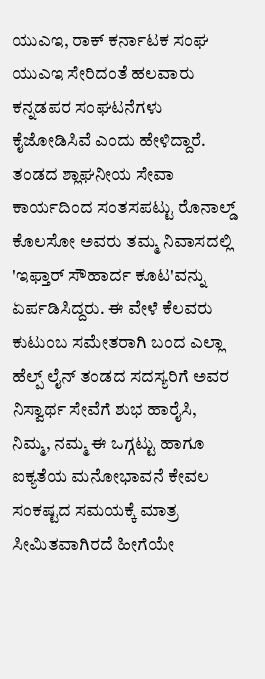ಯುಎಇ, ರಾಕ್ ಕರ್ನಾಟಕ ಸಂಘ ಯುಎಇ ಸೇರಿದಂತೆ ಹಲವಾರು ಕನ್ನಡಪರ ಸಂಘಟನೆಗಳು ಕೈಜೋಡಿಸಿವೆ ಎಂದು ಹೇಳಿದ್ದಾರೆ.
ತಂಡದ ಶ್ಲಾಘನೀಯ ಸೇವಾ ಕಾರ್ಯದಿಂದ ಸಂತಸಪಟ್ಟು ರೊನಾಲ್ಡ್ ಕೊಲಸೋ ಅವರು ತಮ್ಮ ನಿವಾಸದಲ್ಲಿ 'ಇಫ್ತಾರ್ ಸೌಹಾರ್ದ ಕೂಟ'ವನ್ನು ಏರ್ಪಡಿಸಿದ್ದರು. ಈ ವೇಳೆ ಕೆಲವರು ಕುಟುಂಬ ಸಮೇತರಾಗಿ ಬಂದ ಎಲ್ಲಾ ಹೆಲ್ಪ್ ಲೈನ್ ತಂಡದ ಸದಸ್ಯರಿಗೆ ಅವರ ನಿಸ್ವಾರ್ಥ ಸೇವೆಗೆ ಶುಭ ಹಾರೈಸಿ, ನಿಮ್ಮ, ನಮ್ಮ ಈ ಒಗ್ಗಟ್ಟು ಹಾಗೂ ಐಕ್ಯತೆಯ ಮನೋಭಾವನೆ ಕೇವಲ ಸಂಕಷ್ಟದ ಸಮಯಕ್ಕೆ ಮಾತ್ರ ಸೀಮಿತವಾಗಿರದೆ ಹೀಗೆಯೇ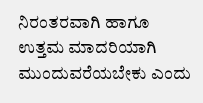ನಿರಂತರವಾಗಿ ಹಾಗೂ ಉತ್ತಮ ಮಾದರಿಯಾಗಿ ಮುಂದುವರೆಯಬೇಕು ಎಂದು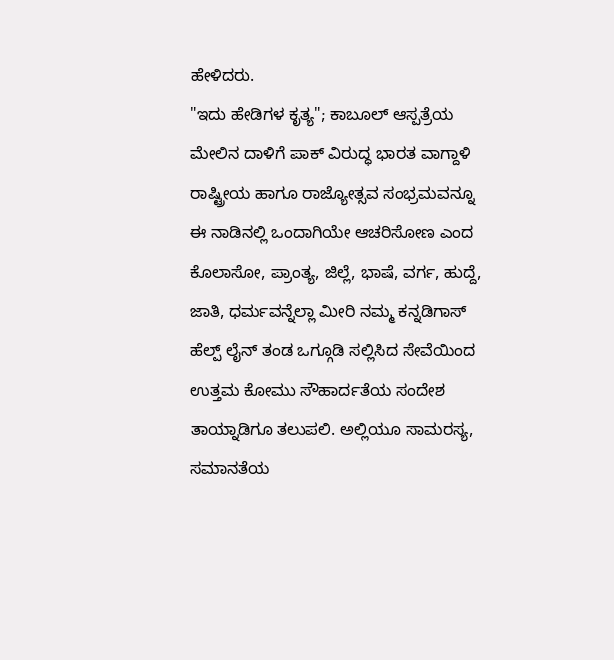ಹೇಳಿದರು.
"ಇದು ಹೇಡಿಗಳ ಕೃತ್ಯ"; ಕಾಬೂಲ್ ಆಸ್ಪತ್ರೆಯ ಮೇಲಿನ ದಾಳಿಗೆ ಪಾಕ್ ವಿರುದ್ಧ ಭಾರತ ವಾಗ್ದಾಳಿ
ರಾಷ್ಟ್ರೀಯ ಹಾಗೂ ರಾಜ್ಯೋತ್ಸವ ಸಂಭ್ರಮವನ್ನೂ ಈ ನಾಡಿನಲ್ಲಿ ಒಂದಾಗಿಯೇ ಆಚರಿಸೋಣ ಎಂದ ಕೊಲಾಸೋ, ಪ್ರಾಂತ್ಯ, ಜಿಲ್ಲೆ, ಭಾಷೆ, ವರ್ಗ, ಹುದ್ದೆ, ಜಾತಿ, ಧರ್ಮವನ್ನೆಲ್ಲಾ ಮೀರಿ ನಮ್ಮ ಕನ್ನಡಿಗಾಸ್ ಹೆಲ್ಪ್ ಲೈನ್ ತಂಡ ಒಗ್ಗೂಡಿ ಸಲ್ಲಿಸಿದ ಸೇವೆಯಿಂದ ಉತ್ತಮ ಕೋಮು ಸೌಹಾರ್ದತೆಯ ಸಂದೇಶ ತಾಯ್ನಾಡಿಗೂ ತಲುಪಲಿ. ಅಲ್ಲಿಯೂ ಸಾಮರಸ್ಯ, ಸಮಾನತೆಯ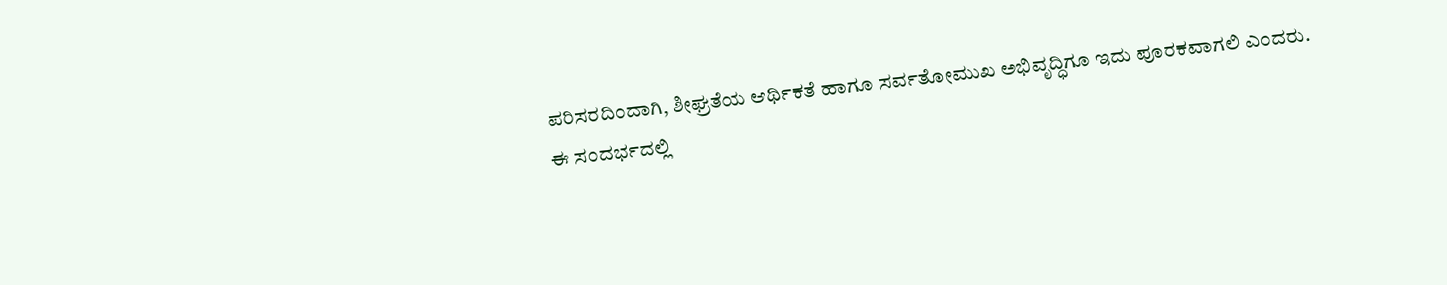ಪರಿಸರದಿಂದಾಗಿ, ಶೀಘ್ರತೆಯ ಆರ್ಥಿಕತೆ ಹಾಗೂ ಸರ್ವತೋಮುಖ ಅಭಿವೃದ್ಧಿಗೂ ಇದು ಪೂರಕವಾಗಲಿ ಎಂದರು.
ಈ ಸಂದರ್ಭದಲ್ಲಿ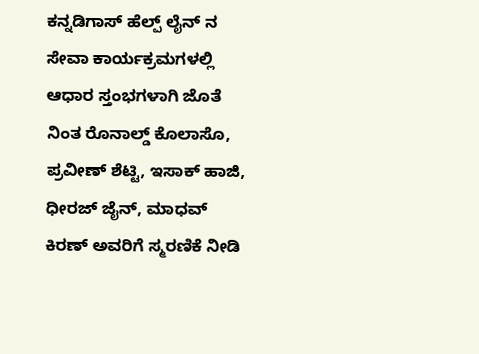ಕನ್ನಡಿಗಾಸ್ ಹೆಲ್ಪ್ ಲೈನ್ ನ ಸೇವಾ ಕಾರ್ಯಕ್ರಮಗಳಲ್ಲಿ ಆಧಾರ ಸ್ತಂಭಗಳಾಗಿ ಜೊತೆ ನಿಂತ ರೊನಾಲ್ಡ್ ಕೊಲಾಸೊ, ಪ್ರವೀಣ್ ಶೆಟ್ಟಿ, ಇಸಾಕ್ ಹಾಜಿ, ಧೀರಜ್ ಜೈನ್, ಮಾಧವ್ ಕಿರಣ್ ಅವರಿಗೆ ಸ್ಮರಣಿಕೆ ನೀಡಿ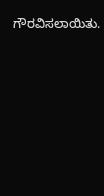ಗೌರವಿಸಲಾಯಿತು.